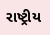રાષ્ટ્રીય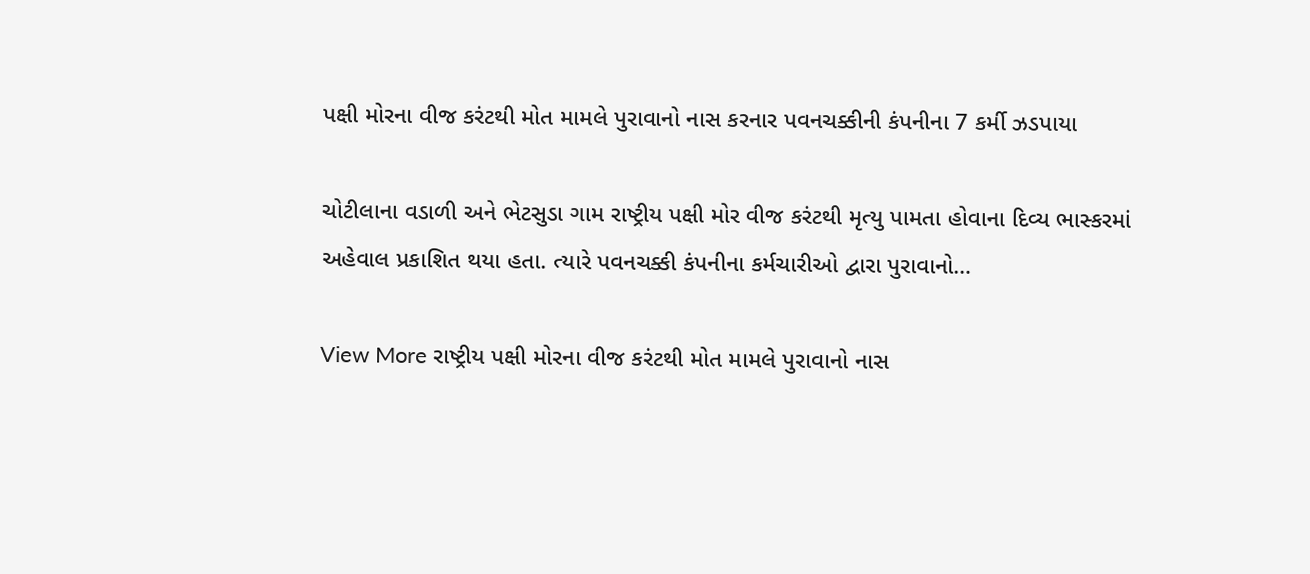પક્ષી મોરના વીજ કરંટથી મોત મામલે પુરાવાનો નાસ કરનાર પવનચક્કીની કંપનીના 7 કર્મી ઝડપાયા

ચોટીલાના વડાળી અને ભેટસુડા ગામ રાષ્ટ્રીય પક્ષી મોર વીજ કરંટથી મૃત્યુ પામતા હોવાના દિવ્ય ભાસ્કરમાં અહેવાલ પ્રકાશિત થયા હતા. ત્યારે પવનચક્કી કંપનીના કર્મચારીઓ દ્વારા પુરાવાનો…

View More રાષ્ટ્રીય પક્ષી મોરના વીજ કરંટથી મોત મામલે પુરાવાનો નાસ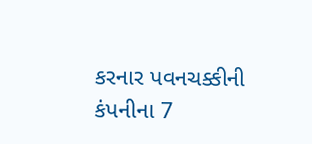કરનાર પવનચક્કીની કંપનીના 7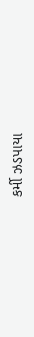કર્મી ઝડપાયા